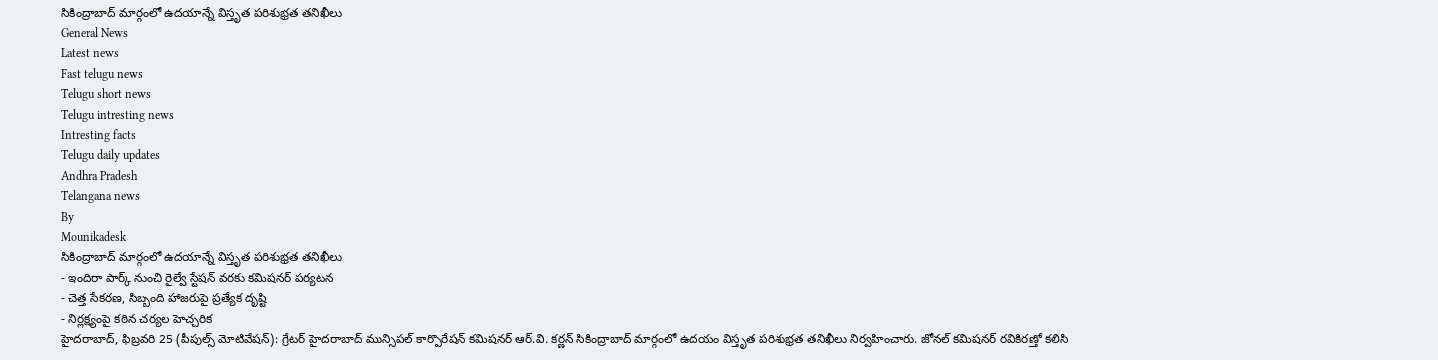సికింద్రాబాద్ మార్గంలో ఉదయాన్నే విస్తృత పరిశుభ్రత తనిఖీలు
General News
Latest news
Fast telugu news
Telugu short news
Telugu intresting news
Intresting facts
Telugu daily updates
Andhra Pradesh
Telangana news
By
Mounikadesk
సికింద్రాబాద్ మార్గంలో ఉదయాన్నే విస్తృత పరిశుభ్రత తనిఖీలు
- ఇందిరా పార్క్ నుంచి రైల్వే స్టేషన్ వరకు కమిషనర్ పర్యటన
- చెత్త సేకరణ, సిబ్బంది హాజరుపై ప్రత్యేక దృష్టి
- నిర్లక్ష్యంపై కఠిన చర్యల హెచ్చరిక
హైదరాబాద్, ఫిబ్రవరి 25 (పీపుల్స్ మోటివేషన్): గ్రేటర్ హైదరాబాద్ మున్సిపల్ కార్పొరేషన్ కమిషనర్ ఆర్.వి. కర్ణన్ సికింద్రాబాద్ మార్గంలో ఉదయం విస్తృత పరిశుభ్రత తనిఖీలు నిర్వహించారు. జోనల్ కమిషనర్ రవికిరణ్తో కలిసి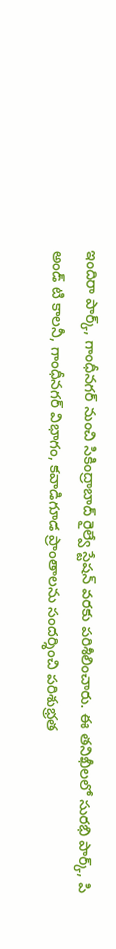ఇందిరా పార్క్, గాంధీనగర్ నుంచి సికింద్రాబాద్ రైల్వే స్టేషన్ వరకు పరిశీలించారు. ఈ తనిఖీలలో సురభి పార్క్, పి అండ్ టి కాలనీ, గాంధీనగర్ విభాగం, కవాడిగూడ ప్రాంతాలను సందర్శించి పరిశుభ్రత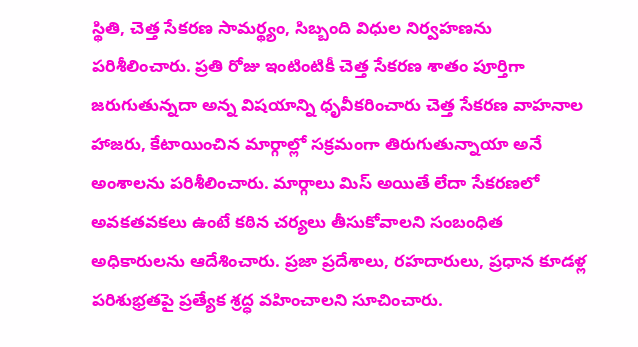స్థితి, చెత్త సేకరణ సామర్థ్యం, సిబ్బంది విధుల నిర్వహణను పరిశీలించారు. ప్రతి రోజు ఇంటింటికీ చెత్త సేకరణ శాతం పూర్తిగా జరుగుతున్నదా అన్న విషయాన్ని ధృవీకరించారు చెత్త సేకరణ వాహనాల హాజరు, కేటాయించిన మార్గాల్లో సక్రమంగా తిరుగుతున్నాయా అనే అంశాలను పరిశీలించారు. మార్గాలు మిస్ అయితే లేదా సేకరణలో అవకతవకలు ఉంటే కఠిన చర్యలు తీసుకోవాలని సంబంధిత అధికారులను ఆదేశించారు. ప్రజా ప్రదేశాలు, రహదారులు, ప్రధాన కూడళ్ల పరిశుభ్రతపై ప్రత్యేక శ్రద్ధ వహించాలని సూచించారు.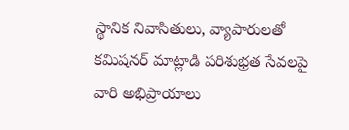స్థానిక నివాసితులు, వ్యాపారులతో కమిషనర్ మాట్లాడి పరిశుభ్రత సేవలపై వారి అభిప్రాయాలు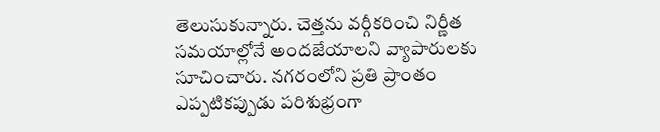తెలుసుకున్నారు. చెత్తను వర్గీకరించి నిర్ణీత సమయాల్లోనే అందజేయాలని వ్యాపారులకు సూచించారు. నగరంలోని ప్రతి ప్రాంతం ఎప్పటికప్పుడు పరిశుభ్రంగా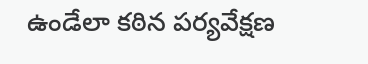ఉండేలా కఠిన పర్యవేక్షణ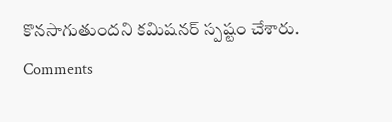కొనసాగుతుందని కమిషనర్ స్పష్టం చేశారు.
Comments